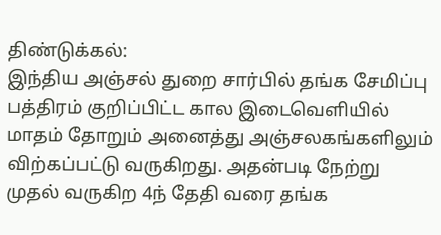திண்டுக்கல்:
இந்திய அஞ்சல் துறை சார்பில் தங்க சேமிப்பு பத்திரம் குறிப்பிட்ட கால இடைவெளியில் மாதம் தோறும் அனைத்து அஞ்சலகங்களிலும் விற்கப்பட்டு வருகிறது. அதன்படி நேற்று முதல் வருகிற 4ந் தேதி வரை தங்க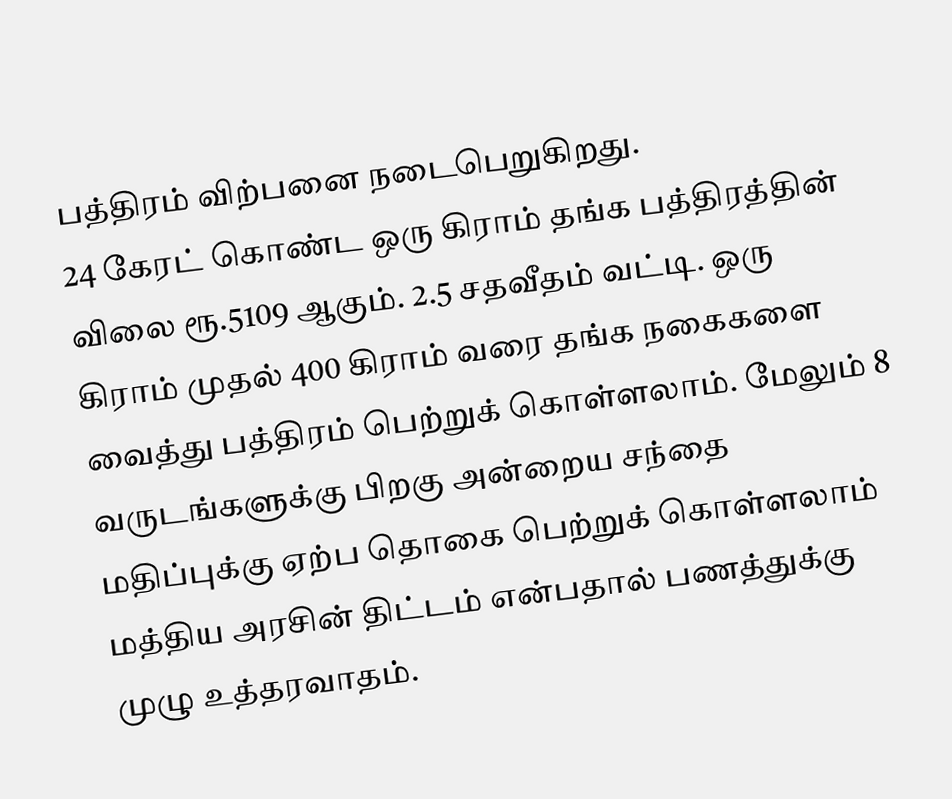பத்திரம் விற்பனை நடைபெறுகிறது.
24 கேரட் கொண்ட ஒரு கிராம் தங்க பத்திரத்தின் விலை ரூ.5109 ஆகும். 2.5 சதவீதம் வட்டி. ஒரு கிராம் முதல் 400 கிராம் வரை தங்க நகைகளை வைத்து பத்திரம் பெற்றுக் கொள்ளலாம். மேலும் 8 வருடங்களுக்கு பிறகு அன்றைய சந்தை மதிப்புக்கு ஏற்ப தொகை பெற்றுக் கொள்ளலாம் மத்திய அரசின் திட்டம் என்பதால் பணத்துக்கு முழு உத்தரவாதம்.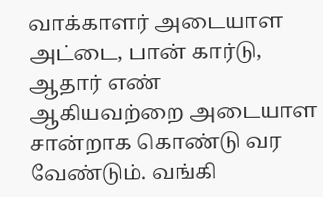வாக்காளர் அடையாள அட்டை, பான் கார்டு, ஆதார் எண் ஆகியவற்றை அடையாள சான்றாக கொண்டு வர வேண்டும். வங்கி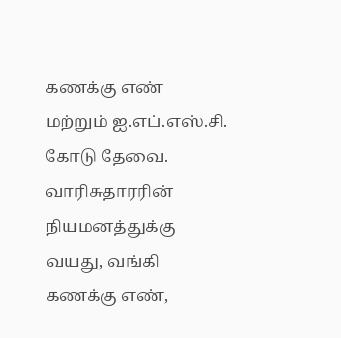கணக்கு எண் மற்றும் ஐ.எப்.எஸ்.சி. கோடு தேவை. வாரிசுதாரரின் நியமனத்துக்கு வயது, வங்கி கணக்கு எண்,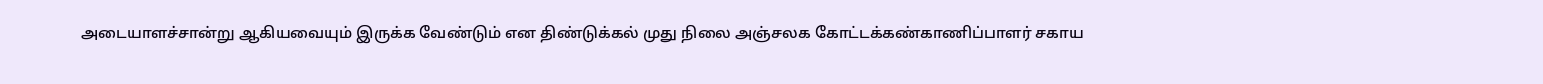அடையாளச்சான்று ஆகியவையும் இருக்க வேண்டும் என திண்டுக்கல் முது நிலை அஞ்சலக கோட்டக்கண்காணிப்பாளர் சகாய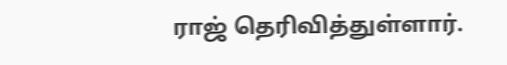ராஜ் தெரிவித்துள்ளார்.